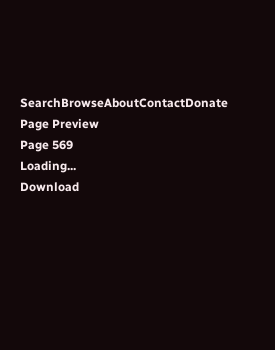SearchBrowseAboutContactDonate
Page Preview
Page 569
Loading...
Download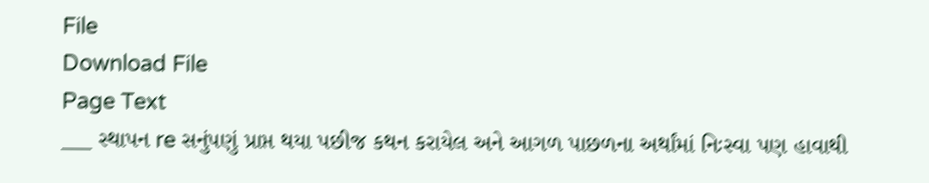File
Download File
Page Text
___ સ્થાપન re સનુંપણું પ્રાપ્ત થયા પછીજ કથન કરાયેલ અને આગળ પાછળના અર્થાંમાં નિઃસ્વા પણ હાવાથી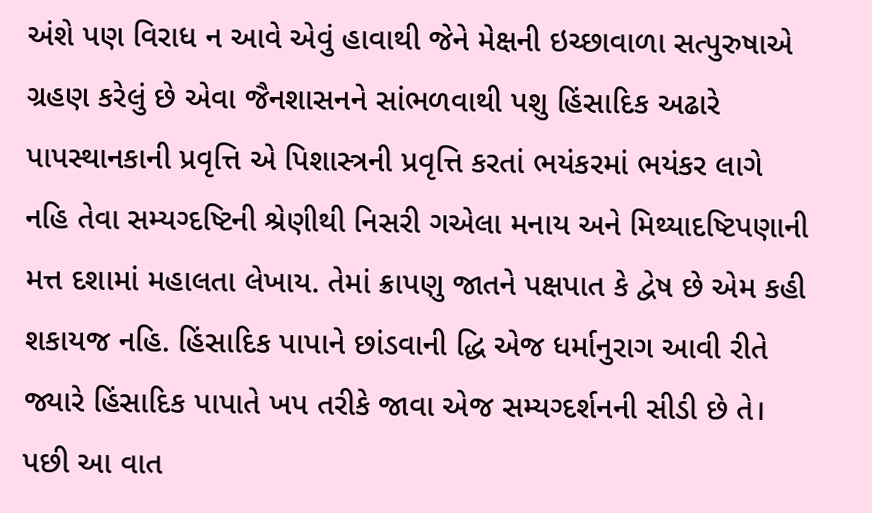અંશે પણ વિરાધ ન આવે એવું હાવાથી જેને મેક્ષની ઇચ્છાવાળા સત્પુરુષાએ ગ્રહણ કરેલું છે એવા જૈનશાસનને સાંભળવાથી પશુ હિંસાદિક અઢારે પાપસ્થાનકાની પ્રવૃત્તિ એ પિશાસ્ત્રની પ્રવૃત્તિ કરતાં ભયંકરમાં ભયંકર લાગે નહિ તેવા સમ્યગ્દષ્ટિની શ્રેણીથી નિસરી ગએલા મનાય અને મિથ્યાદષ્ટિપણાની મત્ત દશામાં મહાલતા લેખાય. તેમાં ક્રાપણુ જાતને પક્ષપાત કે દ્વેષ છે એમ કહી શકાયજ નહિ. હિંસાદિક પાપાને છાંડવાની દ્ધિ એજ ધર્માનુરાગ આવી રીતે જ્યારે હિંસાદિક પાપાતે ખપ તરીકે જાવા એજ સમ્યગ્દર્શનની સીડી છે તે। પછી આ વાત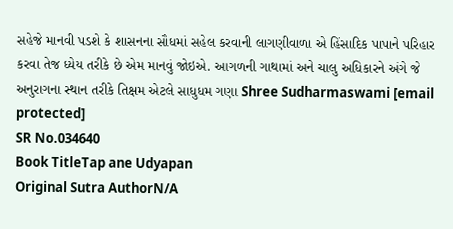સહેજે માનવી પડશે કે શાસનના સૌધમાં સહેલ કરવાની લાગણીવાળા એ હિંસાદિક પાપાને પરિહાર કરવા તેજ ધ્યેય તરીકે છે એમ માનવું જોઇએ. આગળની ગાથામાં અને ચાલુ અધિકારને અંગે જે અનુરાગના સ્થાન તરીકે તિક્ષમ એટલે સાધુધમ ગણા Shree Sudharmaswami [email protected]
SR No.034640
Book TitleTap ane Udyapan
Original Sutra AuthorN/A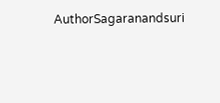AuthorSagaranandsuri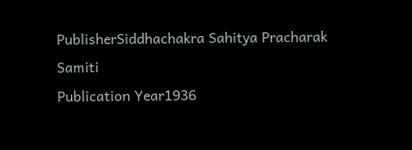PublisherSiddhachakra Sahitya Pracharak Samiti
Publication Year1936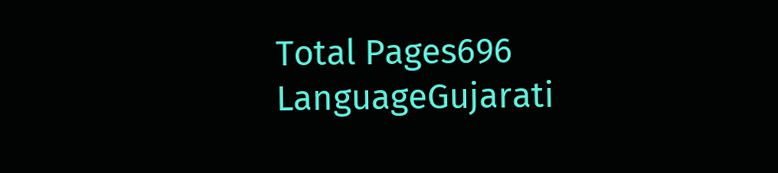Total Pages696
LanguageGujarati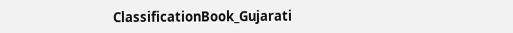ClassificationBook_Gujarati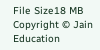File Size18 MB
Copyright © Jain Education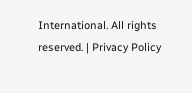International. All rights reserved. | Privacy Policy